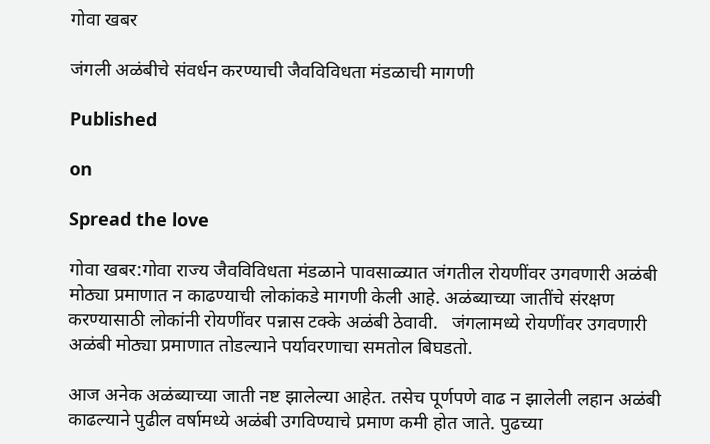गोवा खबर

जंगली अळंबीचे संवर्धन करण्याची जैवविविधता मंडळाची मागणी

Published

on

Spread the love

गोवा खबर:गोवा राज्य जैवविविधता मंडळाने पावसाळ्यात जंगतील रोयणींवर उगवणारी अळंबी मोठ्या प्रमाणात न काढण्याची लोकांकडे मागणी केली आहे. अळंब्याच्या जातींचे संरक्षण करण्यासाठी लोकांनी रोयणींवर पन्नास टक्के अळंबी ठेवावी.   जंगलामध्ये रोयणींवर उगवणारी अळंबी मोठ्या प्रमाणात तोडल्याने पर्यावरणाचा समतोल बिघडतो.

आज अनेक अळंब्याच्या जाती नष्ट झालेल्या आहेत. तसेच पूर्णपणे वाढ न झालेली लहान अळंबी काढल्याने पुढील वर्षामध्ये अळंबी उगविण्याचे प्रमाण कमी होत जाते. पुढच्या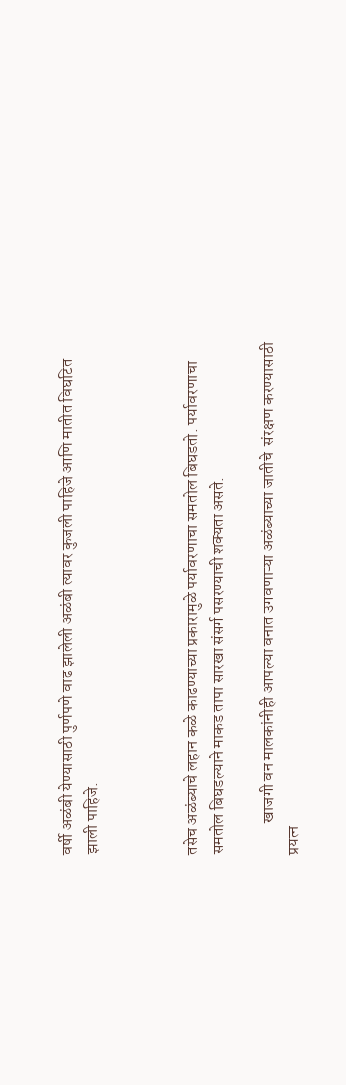वर्षी अळंबी येण्यासाठी पुर्णपणे वाढ झालेली अळंबी त्यावर कुजली पाहिजे आणि मातीत विघटित झाली पाहिजे.



तसेच अळंब्याचे लहान कळे काढण्याच्या प्रकारामुळे पर्यावरणाचा समतोल बिघडतो. पर्यावरणाचा समतोल बिघडल्याने माकड तापा सारखा संसर्ग पसरण्याची शक्यता असते.

          खाजगी वन मालकांनीही आपल्या वनात उगवणाऱ्या अळंब्याच्या जातीचे  संरक्षण करण्यासाठी प्रयत्न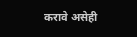करावे असेही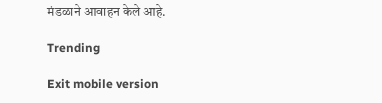मंडळाने आवाहन केले आहे.

Trending

Exit mobile version